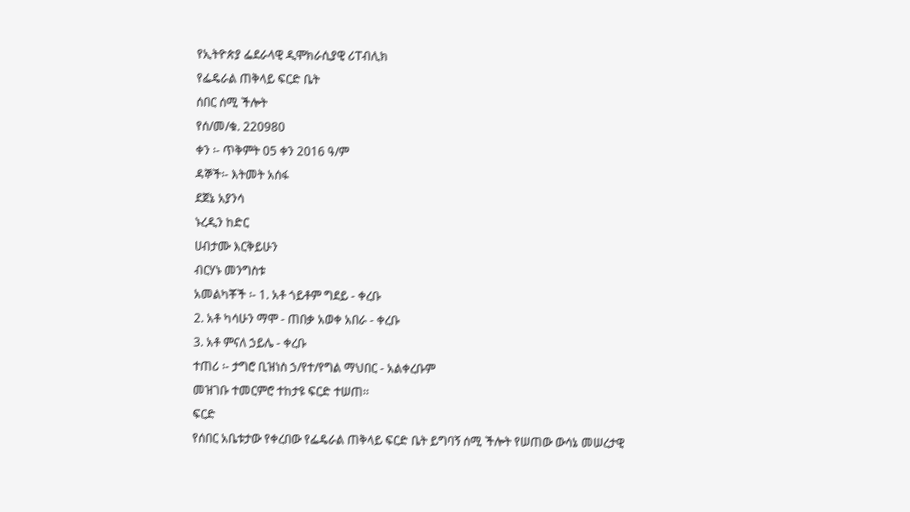የኢትዮጵያ ፌደራላዊ ዲሞክራሲያዊ ሪፐብሊክ
የፌዴራል ጠቅላይ ፍርድ ቤት
ሰበር ሰሚ ችሎት
የሰ/መ/ቁ. 220980
ቀን ፡- ጥቅምት 05 ቀን 2016 ዓ/ም
ዳኞች፡- እትመት አሰፋ
ደጀኔ አያንሳ
ኑረዲን ከድር
ሀብታሙ እርቅይሁን
ብርሃኑ መንግስቱ
አመልካቾች ፡- 1. አቶ ጎይቶም ግደይ - ቀረቡ
2. አቶ ካሳሁን ማሞ - ጠበቃ አወቀ አበራ - ቀረቡ
3. አቶ ምናለ ኃይሌ - ቀረቡ
ተጠሪ ፡- ታግሮ ቢዝነስ ኃ/የተ/የግል ማህበር - አልቀረቡም
መዝገቡ ተመርምሮ ተከታዩ ፍርድ ተሠጠ፡፡
ፍርድ
የሰበር አቤቱታው የቀረበው የፌዴራል ጠቅላይ ፍርድ ቤት ይግባኝ ሰሚ ችሎት የሠጠው ውሳኔ መሠረታዊ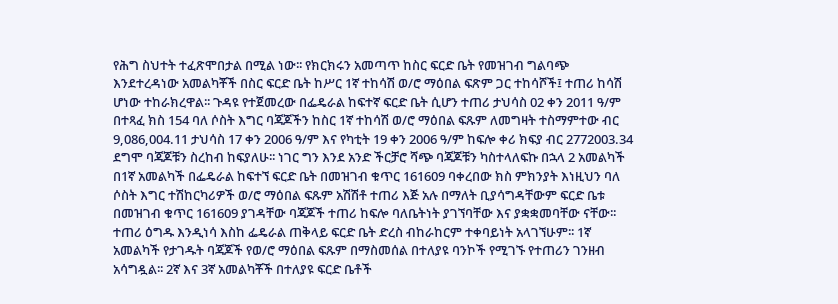የሕግ ስህተት ተፈጽሞበታል በሚል ነው፡፡ የክርክሩን አመጣጥ ከስር ፍርድ ቤት የመዝገብ ግልባጭ እንደተረዳነው አመልካቾች በስር ፍርድ ቤት ከሥር 1ኛ ተከሳሽ ወ/ሮ ማዕበል ፍጽም ጋር ተከሳሾች፤ ተጠሪ ከሳሽ ሆነው ተከራክረዋል፡፡ ጉዳዩ የተጀመረው በፌዴራል ከፍተኛ ፍርድ ቤት ሲሆን ተጠሪ ታህሳስ 02 ቀን 2011 ዓ/ም በተጻፈ ክስ 154 ባለ ሶስት እግር ባጃጆችን ከስር 1ኛ ተከሳሽ ወ/ሮ ማዕበል ፍጹም ለመግዛት ተስማምተው ብር 9,086,004.11 ታህሳስ 17 ቀን 2006 ዓ/ም እና የካቲት 19 ቀን 2006 ዓ/ም ከፍሎ ቀሪ ክፍያ ብር 2772003.34 ደግሞ ባጃጆቹን ስረከብ ከፍያለሁ፡፡ ነገር ግን እንደ አንድ ችርቻሮ ሻጭ ባጃጆቹን ካስተላለፍኩ በኋላ 2 አመልካች በ1ኛ አመልካች በፌዴራል ከፍተኘ ፍርድ ቤት በመዝገብ ቁጥር 161609 ባቀረበው ክስ ምክንያት እነዚህን ባለ ሶስት እግር ተሽከርካሪዎች ወ/ሮ ማዕበል ፍጹም አሽሽቶ ተጠሪ እጅ አሉ በማለት ቢያሳግዳቸውም ፍርድ ቤቱ በመዝገብ ቁጥር 161609 ያገዳቸው ባጃጆች ተጠሪ ከፍሎ ባለቤትነት ያገኘባቸው እና ያቋቋመባቸው ናቸው፡፡ ተጠሪ ዕግዱ እንዲነሳ እስከ ፌዴራል ጠቅላይ ፍርድ ቤት ድረስ ብከራከርም ተቀባይነት አላገኘሁም፡፡ 1ኛ አመልካች የታገዱት ባጃጆች የወ/ሮ ማዕበል ፍጹም በማስመሰል በተለያዩ ባንኮች የሚገኙ የተጠሪን ገንዘብ አሳግዷል፡፡ 2ኛ እና 3ኛ አመልካቾች በተለያዩ ፍርድ ቤቶች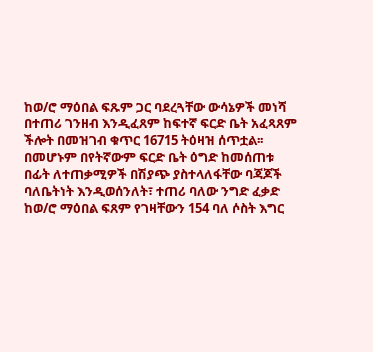ከወ/ሮ ማዕበል ፍጹም ጋር ባደረጓቸው ውሳኔዎች መነሻ በተጠሪ ገንዘብ እንዲፈጸም ከፍተኛ ፍርድ ቤት አፈጻጸም ችሎት በመዝገብ ቁጥር 16715 ትዕዛዝ ሰጥቷል፡፡ በመሆኑም በየትኛውም ፍርድ ቤት ዕግድ ከመሰጠቱ በፊት ለተጠቃሚዎች በሽያጭ ያስተላለፋቸው ባጃጆች ባለቤትነት እንዲወሰንለት፣ ተጠሪ ባለው ንግድ ፈቃድ ከወ/ሮ ማዕበል ፍጸም የገዛቸውን 154 ባለ ሶስት እግር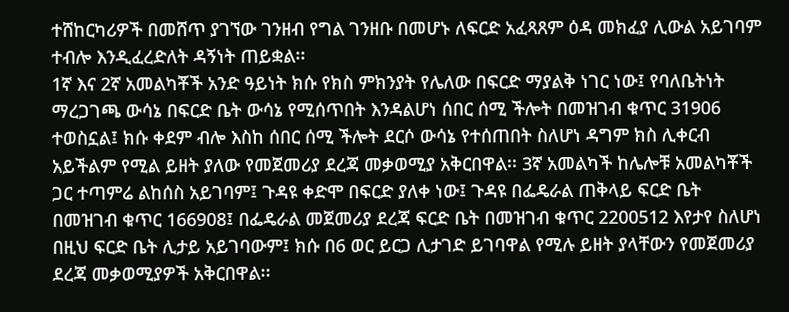ተሸከርካሪዎች በመሸጥ ያገኘው ገንዘብ የግል ገንዘቡ በመሆኑ ለፍርድ አፈጻጸም ዕዳ መክፈያ ሊውል አይገባም ተብሎ እንዲፈረድለት ዳኝነት ጠይቋል፡፡
1ኛ እና 2ኛ አመልካቾች አንድ ዓይነት ክሱ የክስ ምክንያት የሌለው በፍርድ ማያልቅ ነገር ነው፤ የባለቤትነት ማረጋገጫ ውሳኔ በፍርድ ቤት ውሳኔ የሚሰጥበት እንዳልሆነ ሰበር ሰሚ ችሎት በመዝገብ ቁጥር 31906 ተወስኗል፤ ክሱ ቀደም ብሎ እስከ ሰበር ሰሚ ችሎት ደርሶ ውሳኔ የተሰጠበት ስለሆነ ዳግም ክስ ሊቀርብ አይችልም የሚል ይዘት ያለው የመጀመሪያ ደረጃ መቃወሚያ አቅርበዋል፡፡ 3ኛ አመልካች ከሌሎቹ አመልካቾች ጋር ተጣምሬ ልከሰስ አይገባም፤ ጉዳዩ ቀድሞ በፍርድ ያለቀ ነው፤ ጉዳዩ በፌዴራል ጠቅላይ ፍርድ ቤት በመዝገብ ቁጥር 166908፤ በፌዴራል መጀመሪያ ደረጃ ፍርድ ቤት በመዝገብ ቁጥር 2200512 እየታየ ስለሆነ በዚህ ፍርድ ቤት ሊታይ አይገባውም፤ ክሱ በ6 ወር ይርጋ ሊታገድ ይገባዋል የሚሉ ይዘት ያላቸውን የመጀመሪያ ደረጃ መቃወሚያዎች አቅርበዋል፡፡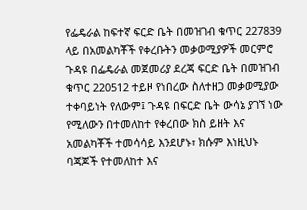የፌዴራል ከፍተኛ ፍርድ ቤት በመዝገብ ቁጥር 227839 ላይ በአመልካቾች የቀረቡትን መቃወሚያዎች መርምሮ ጉዳዩ በፌዴራል መጀመሪያ ደረጃ ፍርድ ቤት በመዝገብ ቁጥር 220512 ተይዞ የነበረው ስለተዘጋ መቃወሚያው ተቀባይነት የለውም፤ ጉዳዩ በፍርድ ቤት ውሳኔ ያገኘ ነው የሚለውን በተመለከተ የቀረበው ክስ ይዘት እና አመልካቾች ተመሳሳይ እንደሆኑ፣ ክሱም እነዚህኑ ባጃጆች የተመለከተ እና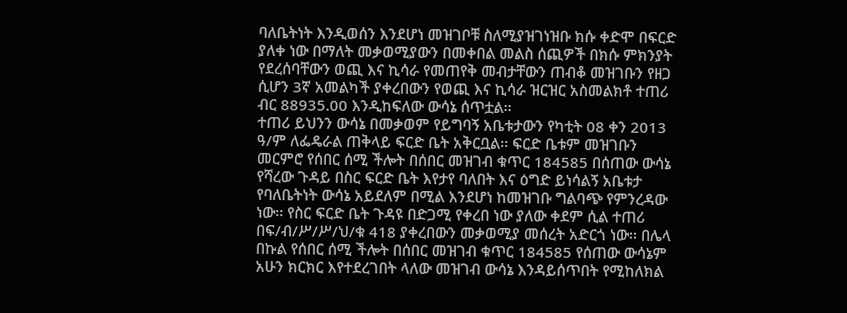ባለቤትነት እንዲወሰን እንደሆነ መዝገቦቹ ስለሚያዝገነዝቡ ክሱ ቀድሞ በፍርድ ያለቀ ነው በማለት መቃወሚያውን በመቀበል መልስ ሰጪዎች በክሱ ምክንያት የደረሰባቸውን ወጪ እና ኪሳራ የመጠየቅ መብታቸውን ጠብቆ መዝገቡን የዘጋ ሲሆን 3ኛ አመልካች ያቀረበውን የወጪ እና ኪሳራ ዝርዝር አስመልክቶ ተጠሪ ብር 88935.00 እንዲከፍለው ውሳኔ ሰጥቷል፡፡
ተጠሪ ይህንን ውሳኔ በመቃወም የይግባኝ አቤቱታውን የካቲት 08 ቀን 2013 ዓ/ም ለፌዴራል ጠቅላይ ፍርድ ቤት አቅርቧል፡፡ ፍርድ ቤቱም መዝገቡን መርምሮ የሰበር ሰሚ ችሎት በሰበር መዝገብ ቁጥር 184585 በሰጠው ውሳኔ የሻረው ጉዳይ በስር ፍርድ ቤት እየታየ ባለበት እና ዕግድ ይነሳልኝ አቤቱታ የባለቤትነት ውሳኔ አይደለም በሚል እንደሆነ ከመዝገቡ ግልባጭ የምንረዳው ነው፡፡ የስር ፍርድ ቤት ጉዳዩ በድጋሚ የቀረበ ነው ያለው ቀደም ሲል ተጠሪ በፍ/ብ/ሥ/ሥ/ህ/ቁ 418 ያቀረበውን መቃወሚያ መሰረት አድርጎ ነው፡፡ በሌላ በኩል የሰበር ሰሚ ችሎት በሰበር መዝገብ ቁጥር 184585 የሰጠው ውሳኔም አሁን ክርክር እየተደረገበት ላለው መዝገብ ውሳኔ እንዳይሰጥበት የሚከለክል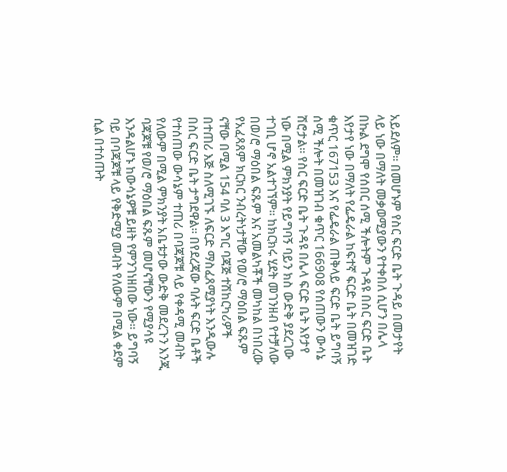አይደለም፡፡ በመሆኑም የስር ፍርድ ቤት ጉዳይ በመታየት ላይ ነው በማለት መቃወሚያውን የተቀበለ ሲሆን በሌላ በኩል ደግሞ የሰበር ሰሚ ችሎትም ጉዳዩ በስር ፍርድ ቤት እየታየ ነው በማለት የፌዴራል ከፍተኛ ፍርድ ቤት በመዝገድ ቁጥር 167153 እና የፌዴራል ጠቅላይ ፍርድ ቤት ይግባኝ ሰሚ ችሎት በመዝገብ ቁጥር 166908 የሰጠውን ውሳኔ ሽሮታል፡፡ የስር ፍርድ ቤት ጉዳዩ በሌላ ፍርድ ቤት እየታየ ነው በሚል ምክንያት የይግባኝ ባይን ክስ ውድቅ ያደረገው ተገቢ ሆኖ አልተገኘም፡፡ ከክርክሩ ሂደት መገንዘብ የተቻለው በወ/ሮ ማዕበል ፍጹም እና አመልካቾች መካከል በነበረው የአፈጻጸም ክርክር ንብረትነታቸው የወ/ሮ ማዕበል ፍጹም ናቸው በሚል 154 ባለ 3 እግር ባጃጅ ተሽከርካሪዎች በተጠሪ እጅ ስለሚገኙ ለፍርድ ማስፈጸሚያነት እንዲውሉ በስር ፍርድ ቤት ታግደዋል፡፡ በየደረጃው ባሉት ፍርድ ቤቶች የተሰጠው ውሳኔም ተጠሪ በባጃጆቹ ላይ የቀዳሚ መብት የለውም በሚል ምክንያት አቤቱታው ውድቅ መደረጉን እንጂ ባጃጆቹ የወ/ሮ ማዕበል ፍጹም መሆናቸውን የሚያሳዩ እንዳልሆኑ ከውሳኔዎቹ ይዘት የምንገነዘበው ነው፡፡ ይግባኝ ባይ በባጃጆቹ ላይ የቅድሚያ መብት የለውም በሚል ቀደም ሲል በተሰጡት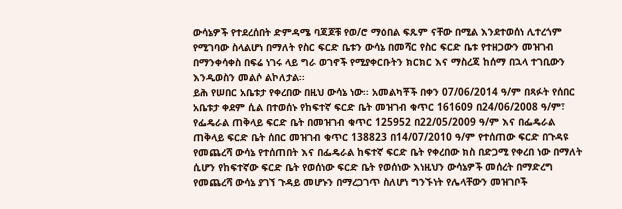ውሳኔዎች የተደረሰበት ድምዳሜ ባጃጆቹ የወ/ሮ ማዕበል ፍጹም ናቸው በሚል እንደተወሰነ ሊተረጎም የሚገባው ስላልሆነ በማለት የስር ፍርድ ቤቱን ውሳኔ በመሻር የስር ፍርድ ቤቱ የተዘጋውን መዝገብ በማንቀሳቀስ በፍሬ ነገሩ ላይ ግራ ወገኖች የሚያቀርቡትን ክርክር እና ማስረጃ ከሰማ በኋላ ተገቢውን እንዲወስን መልሶ ልኮለታል፡፡
ይሕ የሠበር አቤቱታ የቀረበው በዚህ ውሳኔ ነው፡፡ አመልካቾች በቀን 07/06/2014 ዓ/ም በጻፉት የሰበር አቤቱታ ቀደም ሲል በተወሰኑ የከፍተኛ ፍርድ ቤት መዝገብ ቁጥር 161609 በ24/06/2008 ዓ/ም፣ የፌዴራል ጠቅላይ ፍርድ ቤት በመዝገብ ቁጥር 125952 በ22/05/2009 ዓ/ም እና በፌዴራል ጠቅላይ ፍርድ ቤት ሰበር መዝገብ ቁጥር 138823 በ14/07/2010 ዓ/ም የተሰጠው ፍርድ በጉዳዩ የመጨረሻ ውሳኔ የተሰጠበት እና በፌዴራል ከፍተኛ ፍርድ ቤት የቀረበው ክስ በድጋሚ የቀረበ ነው በማለት ሲሆን የከፍተኛው ፍርድ ቤት የወሰነው ፍርድ ቤት የወሰነው እነዚህን ውሳኔዎች መሰረት በማድረግ የመጨረሻ ውሳኔ ያገኘ ጉዳይ መሆኑን በማረጋገጥ ስለሆነ ግንኙነት የሌላቸውን መዝገቦች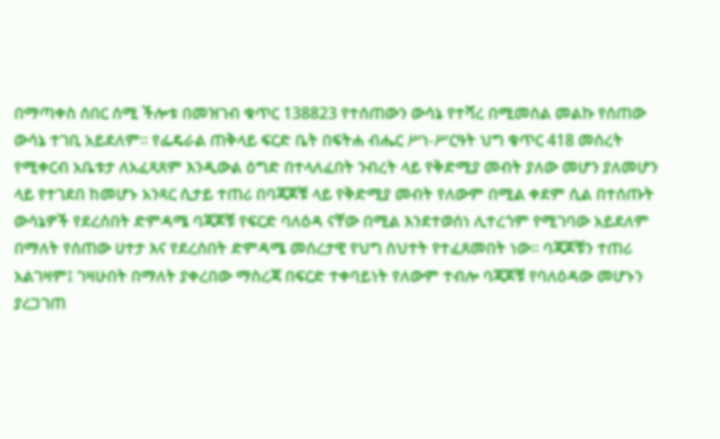በማጣቀስ ሰበር ሰሚ ችሎቱ በመዝገብ ቁጥር 138823 የተሰጠውን ውሳኔ የተሻረ በሚመስል መልኩ የሰጠው ውሳኔ ተገቢ አይደለም፡፡ የፌዴራል ጠቅላይ ፍርድ ቤት በፍትሐ ብሔር ሥነ-ሥርዓት ህግ ቁጥር 418 መሰረት የሚቀርብ አቤቱታ ለአፈጻጸም እንዲውል ዕግድ በተላለፈበት ንብረት ላይ የቅድሚያ መብት ያለው መሆን ያለመሆን ላይ የተገደበ ከመሆኑ አንጻር ሲታይ ተጠሪ በባጃጆቹ ላይ የቅድሚያ መብት የለውም በሚል ቀደም ሲል በተሰጡት ውሳኔዎች የደረሰበት ድምዳሜ ባጃጆቹ የፍርድ ባለዕዳ ናቸው በሚል እንደተወሰነ ሊተረጎም የሚገባው አይደለም በማለት የሰጠው ሀተታ እና የደረሰበት ድምዳሜ መሰረታዊ የህግ ስህተት የተፈጸመበት ነው፡፡ ባጃጆቹን ተጠሪ አልገዛም፤ ገዛሁበት በማለት ያቀረበው ማስረጃ በፍርድ ተቀባይነት የለውም ተብሎ ባጃጆቹ የባለዕዳው መሆኑን ያረጋገጠ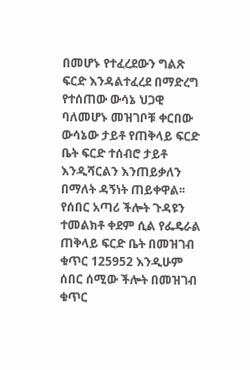በመሆኑ የተፈረደውን ግልጽ ፍርድ እንዳልተፈረደ በማድረግ የተሰጠው ውሳኔ ህጋዊ ባለመሆኑ መዝገቦቹ ቀርበው ውሳኔው ታይቶ የጠቅላይ ፍርድ ቤት ፍርድ ተሰብሮ ታይቶ እንዲሻርልን እንጠይቃለን በማለት ዳኝነት ጠይቀዋል፡፡
የሰበር አጣሪ ችሎት ጉዳዩን ተመልክቶ ቀደም ሲል የፌዴራል ጠቅላይ ፍርድ ቤት በመዝገብ ቁጥር 125952 እንዲሁም ሰበር ሰሚው ችሎት በመዝገብ ቁጥር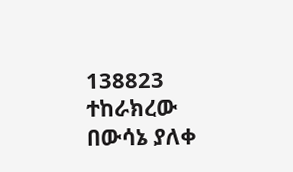138823 ተከራክረው በውሳኔ ያለቀ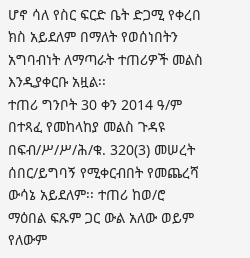ሆኖ ሳለ የስር ፍርድ ቤት ድጋሚ የቀረበ ክስ አይደለም በማለት የወሰነበትን አግባብነት ለማጣራት ተጠሪዎች መልስ እንዲያቀርቡ አዟል፡፡
ተጠሪ ግንቦት 30 ቀን 2014 ዓ/ም በተጻፈ የመከላከያ መልስ ጉዳዩ በፍብ/ሥ/ሥ/ሕ/ቁ. 320(3) መሠረት ሰበር/ይግባኝ የሚቀርብበት የመጨረሻ ውሳኔ አይደለም፡፡ ተጠሪ ከወ/ሮ ማዕበል ፍጹም ጋር ውል አለው ወይም የለውም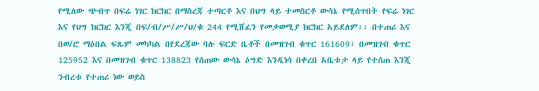የሚለው ጭብጥ በፍሬ ነገር ክርክር በማስረጃ ተጣርቶ እና በህግ ላይ ተመስርቶ ውሳኔ የሚሰጥበት የፍሬ ነገር እና የህግ ክርክር እንጂ በፍ/ብ/ሥ/ሥ/ህ/ቁ 244 የሚሸፈን የመቃወሚያ ክርክር አይደለም፡፡ በተጠሪ እና በወ/ሮ ማዕበል ፍጹም መካካል በየደረጃው ባሉ ፍርድ ቤቶች በመዝገብ ቁጥር 161609፣ በመዝገብ ቁጥር 125952 እና በመዝገብ ቁጥር 138823 የሰጠው ውሳኔ ዕግድ እንዲነሳ በቀረበ አቤቱታ ላይ የተሰጠ እንጂ ንብረቱ የተጠሪ ነው ወይስ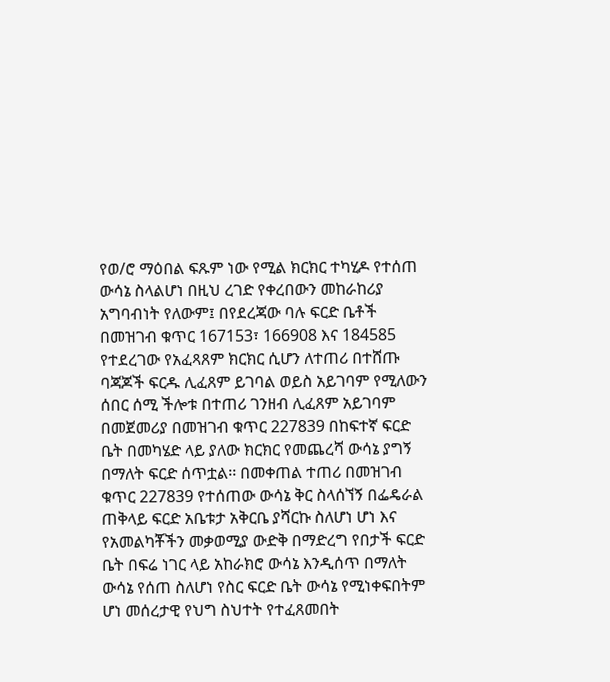የወ/ሮ ማዕበል ፍጹም ነው የሚል ክርክር ተካሂዶ የተሰጠ ውሳኔ ስላልሆነ በዚህ ረገድ የቀረበውን መከራከሪያ አግባብነት የለውም፤ በየደረጃው ባሉ ፍርድ ቤቶች በመዝገብ ቁጥር 167153፣ 166908 እና 184585 የተደረገው የአፈጻጸም ክርክር ሲሆን ለተጠሪ በተሸጡ ባጃጆች ፍርዱ ሊፈጸም ይገባል ወይስ አይገባም የሚለውን ሰበር ሰሚ ችሎቱ በተጠሪ ገንዘብ ሊፈጸም አይገባም በመጀመሪያ በመዝገብ ቁጥር 227839 በከፍተኛ ፍርድ ቤት በመካሄድ ላይ ያለው ክርክር የመጨረሻ ውሳኔ ያግኝ በማለት ፍርድ ሰጥቷል፡፡ በመቀጠል ተጠሪ በመዝገብ ቁጥር 227839 የተሰጠው ውሳኔ ቅር ስላሰኘኝ በፌዴራል ጠቅላይ ፍርድ አቤቱታ አቅርቤ ያሻርኩ ስለሆነ ሆነ እና የአመልካቾችን መቃወሚያ ውድቅ በማድረግ የበታች ፍርድ ቤት በፍሬ ነገር ላይ አከራክሮ ውሳኔ እንዲሰጥ በማለት ውሳኔ የሰጠ ስለሆነ የስር ፍርድ ቤት ውሳኔ የሚነቀፍበትም ሆነ መሰረታዊ የህግ ስህተት የተፈጸመበት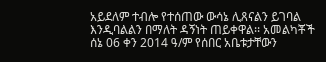አይደለም ተብሎ የተሰጠው ውሳኔ ሊጸናልን ይገባል እንዲባልልን በማለት ዳኝነት ጠይቀዋል፡፡ አመልካቾች ሰኔ 06 ቀን 2014 ዓ/ም የሰበር አቤቱታቸውን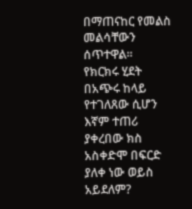በማጠናከር የመልስ መልሳቸውን ሰጥተዋል፡፡
የክርክሩ ሂደት በአጭሩ ከላይ የተገለጸው ሲሆን እኛም ተጠሪ ያቀረበው ክስ አስቀድሞ በፍርድ ያለቀ ነው ወይስ አይደለም?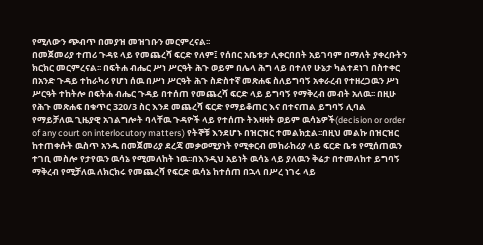የሚለውን ጭብጥ በመያዝ መዝገቡን መርምረናል፡፡
በመጀመሪያ ተጠሪ ጉዳዩ ላይ የመጨረሻ ፍርድ የለም፤ የሰበር አቤቱታ ሊቀርበበት አይገባም በማለት ያቀረቡትን ክርክር መርምረናል፡፡ በፍትሐ ብሔር ሥነ ሥርዓት ሕጉ ወይም በሌላ ሕግ ላይ በተለየ ሁኔታ ካልተደነገ በስተቀር በአንድ ጉዳይ ተከራካሪ የሆነ ሰዉ በሥነ ሥርዓት ሕጉ ስድስተኛ መጽሐፍ ስለይግባኝ አቀራረብ የተዘረጋዉን ሥነ ሥርዓት ተከትሎ በፍትሐ ብሔር ጉዳይ በተሰጠ የመጨረሻ ፍርድ ላይ ይግባኝ የማቅረብ መብት አለዉ፡፡ በዚሁ የሕጉ መጽሐፍ በቁጥር 320/3 ስር እንደ መጨረሻ ፍርድ የማይቆጠር እና በተናጠል ይግባኝ ሊባል የማይቻለዉ ጊዜያዊ አገልግሎት ባላቸዉ ጉዳዮች ላይ የተሰጡ ትእዛዛት ወይም ዉሳኔዎች(decision or order of any court on interlocutory matters) የትኞቹ እንደሆኑ በዝርዝር ተመልክቷል፡፡በዚህ መልኩ በዝርዝር ከተጠቀሱት ዉስጥ አንዱ በመጀመሪያ ደረጃ መቃወሚያነት የሚቀርብ መከራከሪያ ላይ ፍርድ ቤቱ የሚሰጠዉን ተገቢ መስሎ የታየዉን ዉሳኔ የሚመለከት ነዉ፡፡በእንዲህ አይነት ዉሳኔ ላይ ያለዉን ቅሬታ በተመለከተ ይግባኝ ማቅረብ የሚቻለዉ ለክርክሩ የመጨረሻ የፍርድ ዉሳኔ ከተሰጠ በኋላ በሥረ ነገሩ ላይ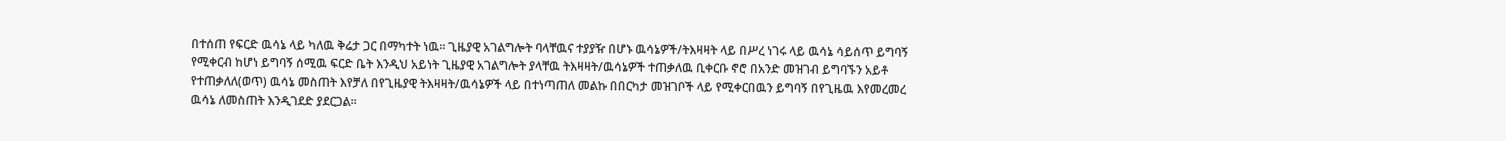በተሰጠ የፍርድ ዉሳኔ ላይ ካለዉ ቅሬታ ጋር በማካተት ነዉ፡፡ ጊዜያዊ አገልግሎት ባላቸዉና ተያያዥ በሆኑ ዉሳኔዎች/ትእዛዛት ላይ በሥረ ነገሩ ላይ ዉሳኔ ሳይሰጥ ይግባኝ የሚቀርብ ከሆነ ይግባኝ ሰሚዉ ፍርድ ቤት እንዲህ አይነት ጊዜያዊ አገልግሎት ያላቸዉ ትእዛዛት/ዉሳኔዎች ተጠቃለዉ ቢቀርቡ ኖሮ በአንድ መዝገብ ይግባኙን አይቶ የተጠቃለለ(ወጥ) ዉሳኔ መስጠት እየቻለ በየጊዜያዊ ትእዛዛት/ዉሳኔዎች ላይ በተነጣጠለ መልኩ በበርካታ መዝገቦች ላይ የሚቀርበዉን ይግባኝ በየጊዜዉ እየመረመረ ዉሳኔ ለመስጠት እንዲገደድ ያደርጋል፡፡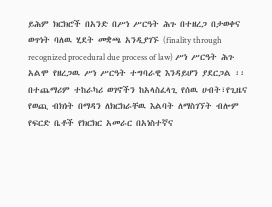ይሕም ክርክሮች በአንድ በሥነ ሥርዓት ሕጉ በተዘረጋ በታወቀና ወጥነት ባለዉ ሂደት መቋጫ አንዲያገኙ (finality through recognized procedural due process of law) ሥነ ሥርዓት ሕጉ አልሞ የዘረጋዉ ሥነ ሥርዓት ተግባራዊ እንዳይሆን ያደርጋል ፡፡ በተጨማሪም ተከራካሪ ወገኖችን ከአላስፈላጊ የሰዉ ሀብት፣የጊዜና የወጪ ብክነት በማዳን ለክርክራቸዉ እልባት ለማስገኘት ብሎም የፍርድ ቤቶች የክርክር አመራር በአነስተኛና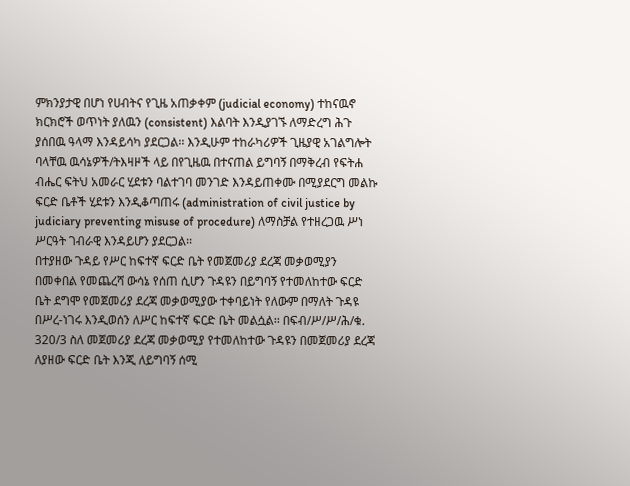ምክንያታዊ በሆነ የሀብትና የጊዜ አጠቃቀም (judicial economy) ተከናዉኖ ክርክሮች ወጥነት ያለዉን (consistent) እልባት እንዲያገኙ ለማድረግ ሕጉ ያሰበዉ ዓላማ እንዳይሳካ ያደርጋል፡፡ እንዲሁም ተከራካሪዎች ጊዜያዊ አገልግሎት ባላቸዉ ዉሳኔዎች/ትእዛዞች ላይ በየጊዜዉ በተናጠል ይግባኝ በማቅረብ የፍትሐ ብሔር ፍትህ አመራር ሂደቱን ባልተገባ መንገድ እንዳይጠቀሙ በሚያደርግ መልኩ ፍርድ ቤቶች ሂደቱን እንዲቆጣጠሩ (administration of civil justice by judiciary preventing misuse of procedure) ለማስቻል የተዘረጋዉ ሥነ ሥርዓት ገብራዊ እንዳይሆን ያደርጋል፡፡
በተያዘው ጉዳይ የሥር ከፍተኛ ፍርድ ቤት የመጀመሪያ ደረጃ መቃወሚያን በመቀበል የመጨረሻ ውሳኔ የሰጠ ሲሆን ጉዳዩን በይግባኝ የተመለከተው ፍርድ ቤት ደግሞ የመጀመሪያ ደረጃ መቃወሚያው ተቀባይነት የለውም በማለት ጉዳዩ በሥረ-ነገሩ እንዲወሰን ለሥር ከፍተኛ ፍርድ ቤት መልሷል፡፡ በፍብ/ሥ/ሥ/ሕ/ቁ. 320/3 ስለ መጀመሪያ ደረጃ መቃወሚያ የተመለከተው ጉዳዩን በመጀመሪያ ደረጃ ለያዘው ፍርድ ቤት እንጂ ለይግባኝ ሰሚ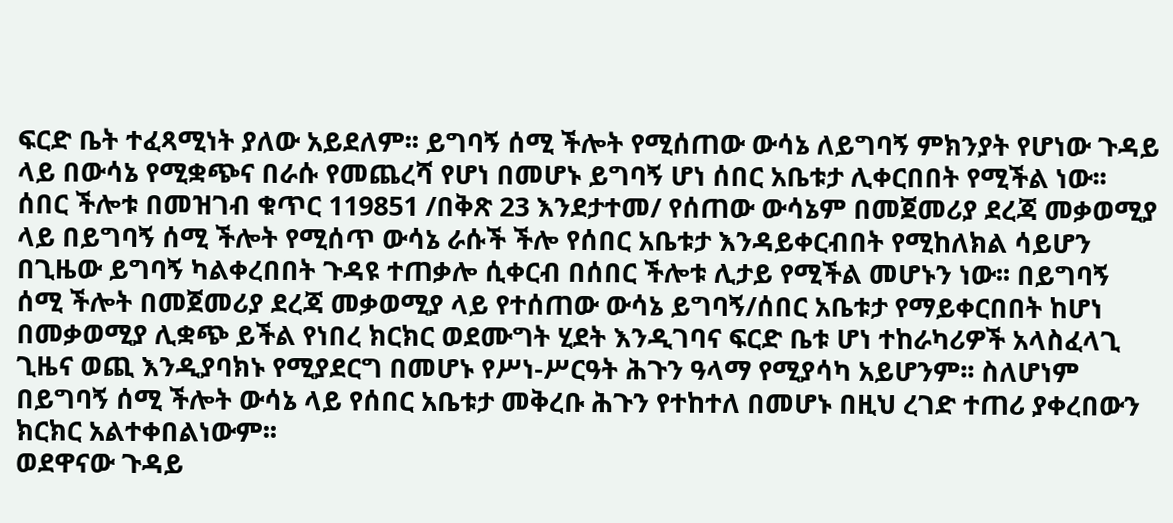ፍርድ ቤት ተፈጻሚነት ያለው አይደለም፡፡ ይግባኝ ሰሚ ችሎት የሚሰጠው ውሳኔ ለይግባኝ ምክንያት የሆነው ጉዳይ ላይ በውሳኔ የሚቋጭና በራሱ የመጨረሻ የሆነ በመሆኑ ይግባኝ ሆነ ሰበር አቤቱታ ሊቀርበበት የሚችል ነው፡፡ ሰበር ችሎቱ በመዝገብ ቁጥር 119851 /በቅጽ 23 እንደታተመ/ የሰጠው ውሳኔም በመጀመሪያ ደረጃ መቃወሚያ ላይ በይግባኝ ሰሚ ችሎት የሚሰጥ ውሳኔ ራሱች ችሎ የሰበር አቤቱታ እንዳይቀርብበት የሚከለክል ሳይሆን በጊዜው ይግባኝ ካልቀረበበት ጉዳዩ ተጠቃሎ ሲቀርብ በሰበር ችሎቱ ሊታይ የሚችል መሆኑን ነው፡፡ በይግባኝ ሰሚ ችሎት በመጀመሪያ ደረጃ መቃወሚያ ላይ የተሰጠው ውሳኔ ይግባኝ/ሰበር አቤቱታ የማይቀርበበት ከሆነ በመቃወሚያ ሊቋጭ ይችል የነበረ ክርክር ወደሙግት ሂደት እንዲገባና ፍርድ ቤቱ ሆነ ተከራካሪዎች አላስፈላጊ ጊዜና ወጪ እንዲያባክኑ የሚያደርግ በመሆኑ የሥነ-ሥርዓት ሕጉን ዓላማ የሚያሳካ አይሆንም፡፡ ስለሆነም በይግባኝ ሰሚ ችሎት ውሳኔ ላይ የሰበር አቤቱታ መቅረቡ ሕጉን የተከተለ በመሆኑ በዚህ ረገድ ተጠሪ ያቀረበውን ክርክር አልተቀበልነውም፡፡
ወደዋናው ጉዳይ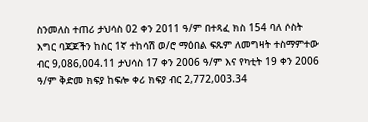ስንመለስ ተጠሪ ታህሳስ 02 ቀን 2011 ዓ/ም በተጻፈ ክስ 154 ባለ ሶስት እግር ባጃጆችን ከስር 1ኛ ተከሳሽ ወ/ሮ ማዕበል ፍጹም ለመግዛት ተስማምተው ብር 9,086,004.11 ታህሳስ 17 ቀን 2006 ዓ/ም እና የካቲት 19 ቀን 2006 ዓ/ም ቅድመ ክፍያ ከፍሎ ቀሪ ክፍያ ብር 2,772,003.34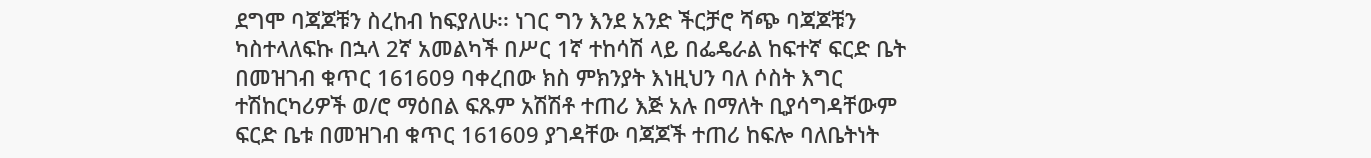ደግሞ ባጃጆቹን ስረከብ ከፍያለሁ፡፡ ነገር ግን እንደ አንድ ችርቻሮ ሻጭ ባጃጆቹን ካስተላለፍኩ በኋላ 2ኛ አመልካች በሥር 1ኛ ተከሳሽ ላይ በፌዴራል ከፍተኛ ፍርድ ቤት በመዝገብ ቁጥር 161609 ባቀረበው ክስ ምክንያት እነዚህን ባለ ሶስት እግር ተሽከርካሪዎች ወ/ሮ ማዕበል ፍጹም አሽሽቶ ተጠሪ እጅ አሉ በማለት ቢያሳግዳቸውም ፍርድ ቤቱ በመዝገብ ቁጥር 161609 ያገዳቸው ባጃጆች ተጠሪ ከፍሎ ባለቤትነት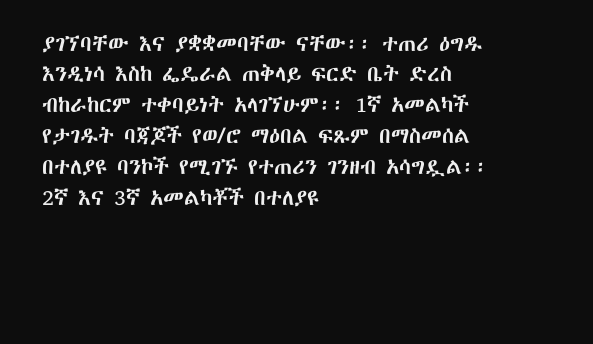ያገኘባቸው እና ያቋቋመባቸው ናቸው፡፡ ተጠሪ ዕግዱ እንዲነሳ እስከ ፌዴራል ጠቅላይ ፍርድ ቤት ድረስ ብከራከርም ተቀባይነት አላገኘሁም፡፡ 1ኛ አመልካች የታገዱት ባጃጆች የወ/ሮ ማዕበል ፍጹም በማስመሰል በተለያዩ ባንኮች የሚገኙ የተጠሪን ገንዘብ አሳግዷል፡፡ 2ኛ እና 3ኛ አመልካቾች በተለያዩ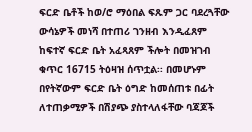ፍርድ ቤቶች ከወ/ሮ ማዕበል ፍጹም ጋር ባደረጓቸው ውሳኔዎች መነሻ በተጠሪ ገንዘብ እንዲፈጸም ከፍተኛ ፍርድ ቤት አፈጻጸም ችሎት በመዝገብ ቁጥር 16715 ትዕዛዝ ሰጥቷል፡፡ በመሆኑም በየትኛውም ፍርድ ቤት ዕግድ ከመሰጠቱ በፊት ለተጠቃሚዎች በሽያጭ ያስተላለፋቸው ባጃጆች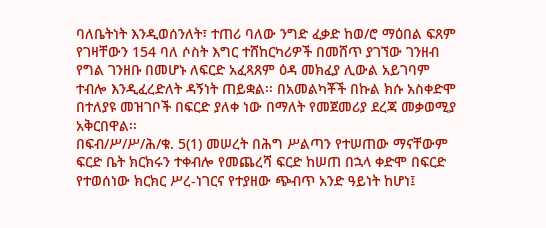ባለቤትነት እንዲወሰንለት፣ ተጠሪ ባለው ንግድ ፈቃድ ከወ/ሮ ማዕበል ፍጸም የገዛቸውን 154 ባለ ሶስት እግር ተሸከርካሪዎች በመሸጥ ያገኘው ገንዘብ የግል ገንዘቡ በመሆኑ ለፍርድ አፈጻጸም ዕዳ መክፈያ ሊውል አይገባም ተብሎ እንዲፈረድለት ዳኝነት ጠይቋል፡፡ በአመልካቾች በኩል ክሱ አስቀድሞ በተለያዩ መዝገቦች በፍርድ ያለቀ ነው በማለት የመጀመሪያ ደረጃ መቃወሚያ አቅርበዋል፡፡
በፍብ/ሥ/ሥ/ሕ/ቁ. 5(1) መሠረት በሕግ ሥልጣን የተሠጠው ማናቸውም ፍርድ ቤት ክርክሩን ተቀብሎ የመጨረሻ ፍርድ ከሠጠ በኋላ ቀድሞ በፍርድ የተወሰነው ክርክር ሥረ-ነገርና የተያዘው ጭብጥ አንድ ዓይነት ከሆነ፤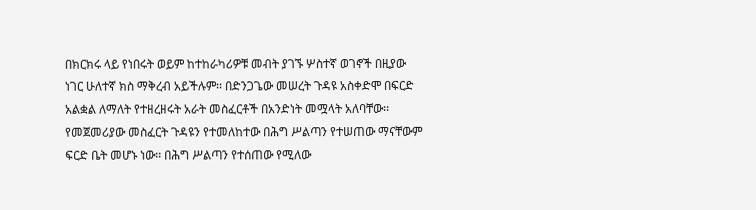በክርክሩ ላይ የነበሩት ወይም ከተከራካሪዎቹ መብት ያገኙ ሦስተኛ ወገኖች በዚያው ነገር ሁለተኛ ክስ ማቅረብ አይችሉም፡፡ በድንጋጌው መሠረት ጉዳዩ አስቀድሞ በፍርድ አልቋል ለማለት የተዘረዘሩት አራት መስፈርቶች በአንድነት መሟላት አለባቸው፡፡ የመጀመሪያው መስፈርት ጉዳዩን የተመለከተው በሕግ ሥልጣን የተሠጠው ማናቸውም ፍርድ ቤት መሆኑ ነው፡፡ በሕግ ሥልጣን የተሰጠው የሚለው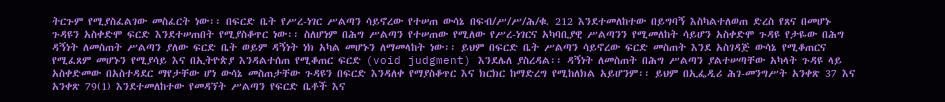ትርጉም የሚያስፈልገው መስፈርት ነው፡፡ በፍርድ ቤት የሥረ-ነገር ሥልጣን ሳይኖረው የተሠጠ ውሳኔ በፍብ/ሥ/ሥ/ሕ/ቁ. 212 እንደተመለከተው በይግባኝ እስካልተለወጠ ድረስ የጸና በመሆኑ ጉዳዩን አስቀድሞ ፍርድ እንደተሠጠበት የሚያስቆጥር ነው፡፡ ስለሆነም በሕግ ሥልጣን የተሠጠው የሚለው የሥረ-ነገርና አካባቢያዊ ሥልጣንን የሚመለከት ሳይሆን አስቀድሞ ጉዳዩ የታዬው በሕግ ዳኝነት ለመስጠት ሥልጣን ያለው ፍርድ ቤት ወይም ዳኝነት ነክ አካል መሆኑን ለማመላከት ነው፡፡ ይህም በፍርድ ቤት ሥልጣን ሳይኖረው ፍርድ መስጠት እንደ አስገዳጅ ውሳኔ የሚቆጠርና የሚፈጸም መሆኑን የሚያሳይ እና በኢትዮጵያ እንዳልተሰጠ የሚቆጠር ፍርድ (void judgment) እንደሌለ ያስረዳል፡፡ ዳኝነት ለመስጠት በሕግ ሥልጣን ያልተሠጣቸው አካላት ጉዳዩ ላይ አስቀድመው በአስተዳደር ማየታቸው ሆነ ውሳኔ መስጠታቸው ጉዳዩን በፍርድ እንዳለቀ የማያስቆጥር እና ክርክር ከማድረግ የሚከለክል አይሆንም፡፡ ይህም በኢፌዲሪ ሕገ-መንግሥት አንቀጽ 37 እና አንቀጽ 79(1) እንደተመለከተው የመዳኘት ሥልጣን የፍርድ ቤቶች እና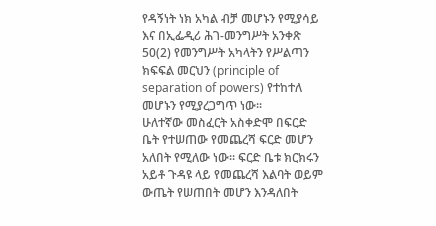የዳኝነት ነክ አካል ብቻ መሆኑን የሚያሳይ እና በኢፌዲሪ ሕገ-መንግሥት አንቀጽ 50(2) የመንግሥት አካላትን የሥልጣን ክፍፍል መርህን (principle of separation of powers) የተከተለ መሆኑን የሚያረጋግጥ ነው፡፡
ሁለተኛው መስፈርት አስቀድሞ በፍርድ ቤት የተሠጠው የመጨረሻ ፍርድ መሆን አለበት የሚለው ነው፡፡ ፍርድ ቤቱ ክርክሩን አይቶ ጉዳዩ ላይ የመጨረሻ እልባት ወይም ውጤት የሠጠበት መሆን እንዳለበት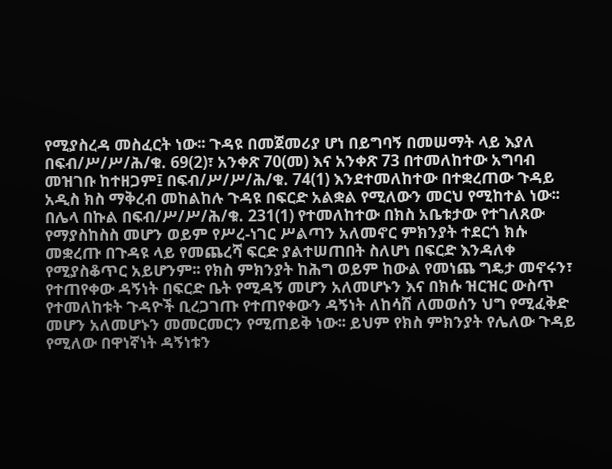የሚያስረዳ መስፈርት ነው፡፡ ጉዳዩ በመጀመሪያ ሆነ በይግባኝ በመሠማት ላይ እያለ በፍብ/ሥ/ሥ/ሕ/ቁ. 69(2)፣ አንቀጽ 70(መ) እና አንቀጽ 73 በተመለከተው አግባብ መዝገቡ ከተዘጋም፤ በፍብ/ሥ/ሥ/ሕ/ቁ. 74(1) እንደተመለከተው በተቋረጠው ጉዳይ አዲስ ክስ ማቅረብ መከልከሉ ጉዳዩ በፍርድ አልቋል የሚለውን መርህ የሚከተል ነው፡፡ በሌላ በኩል በፍብ/ሥ/ሥ/ሕ/ቁ. 231(1) የተመለከተው በክስ አቤቱታው የተገለጸው የማያስከስስ መሆን ወይም የሥረ-ነገር ሥልጣን አለመኖር ምክንያት ተደርጎ ክሱ መቋረጡ በጉዳዩ ላይ የመጨረሻ ፍርድ ያልተሠጠበት ስለሆነ በፍርድ እንዳለቀ የሚያስቆጥር አይሆንም፡፡ የክስ ምክንያት ከሕግ ወይም ከውል የመነጨ ግዴታ መኖሩን፣ የተጠየቀው ዳኝነት በፍርድ ቤት የሚዳኝ መሆን አለመሆኑን እና በክሱ ዝርዝር ውስጥ የተመለከቱት ጉዳዮች ቢረጋገጡ የተጠየቀውን ዳኝነት ለከሳሽ ለመወሰን ህግ የሚፈቅድ መሆን አለመሆኑን መመርመርን የሚጠይቅ ነው፡፡ ይህም የክስ ምክንያት የሌለው ጉዳይ የሚለው በዋነኛነት ዳኝነቱን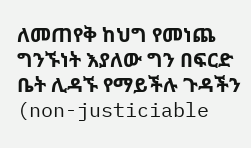ለመጠየቅ ከህግ የመነጨ ግንኙነት እያለው ግን በፍርድ ቤት ሊዳኙ የማይችሉ ጉዳችን (non-justiciable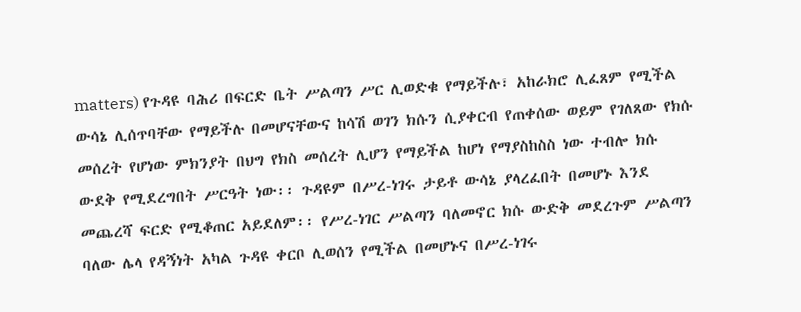matters) የጉዳዩ ባሕሪ በፍርድ ቤት ሥልጣን ሥር ሊወድቁ የማይችሉ፣ አከራክሮ ሊፈጸም የሚችል ውሳኔ ሊሰጥባቸው የማይችሉ በመሆናቸውና ከሳሽ ወገን ክሱን ሲያቀርብ የጠቀሰው ወይም የገለጸው የክሱ መሰረት የሆነው ምክንያት በህግ የክስ መሰረት ሊሆን የማይችል ከሆነ የማያስከስስ ነው ተብሎ ክሱ ውደቅ የሚደረግበት ሥርዓት ነው፡፡ ጉዳዩም በሥረ-ነገሩ ታይቶ ውሳኔ ያላረፈበት በመሆኑ እንደ መጨረሻ ፍርድ የሚቆጠር አይደለም፡፡ የሥረ-ነገር ሥልጣን ባለመኖር ክሱ ውድቅ መደረጉም ሥልጣን ባለው ሌላ የዳኝነት አካል ጉዳዩ ቀርቦ ሊወሰን የሚችል በመሆኑና በሥረ-ነገሩ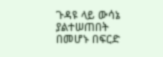ጉዳዩ ላይ ውሳኔ ያልተሠጠበት በመሆኑ በፍርድ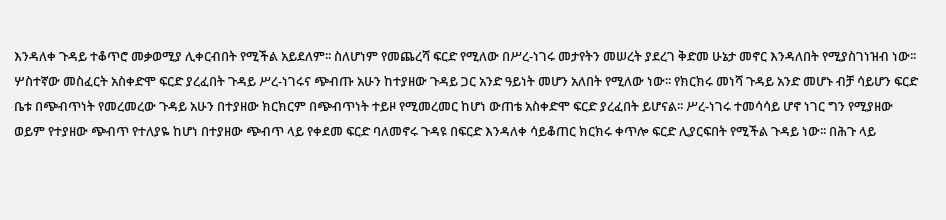እንዳለቀ ጉዳይ ተቆጥሮ መቃወሚያ ሊቀርብበት የሚችል አይደለም፡፡ ስለሆነም የመጨረሻ ፍርድ የሚለው በሥረ-ነገሩ መታየትን መሠረት ያደረገ ቅድመ ሁኔታ መኖር እንዳለበት የሚያስገነዝብ ነው፡፡
ሦስተኛው መስፈርት አስቀድሞ ፍርድ ያረፈበት ጉዳይ ሥረ-ነገሩና ጭብጡ አሁን ከተያዘው ጉዳይ ጋር አንድ ዓይነት መሆን አለበት የሚለው ነው፡፡ የክርክሩ መነሻ ጉዳይ አንድ መሆኑ ብቻ ሳይሆን ፍርድ ቤቱ በጭብጥነት የመረመረው ጉዳይ አሁን በተያዘው ክርክርም በጭብጥነት ተይዞ የሚመረመር ከሆነ ውጠቴ አስቀድሞ ፍርድ ያረፈበት ይሆናል፡፡ ሥረ-ነገሩ ተመሳሳይ ሆኖ ነገር ግን የሚያዘው ወይም የተያዘው ጭብጥ የተለያዬ ከሆነ በተያዘው ጭብጥ ላይ የቀደመ ፍርድ ባለመኖሩ ጉዳዩ በፍርድ እንዳለቀ ሳይቆጠር ክርክሩ ቀጥሎ ፍርድ ሊያርፍበት የሚችል ጉዳይ ነው፡፡ በሕጉ ላይ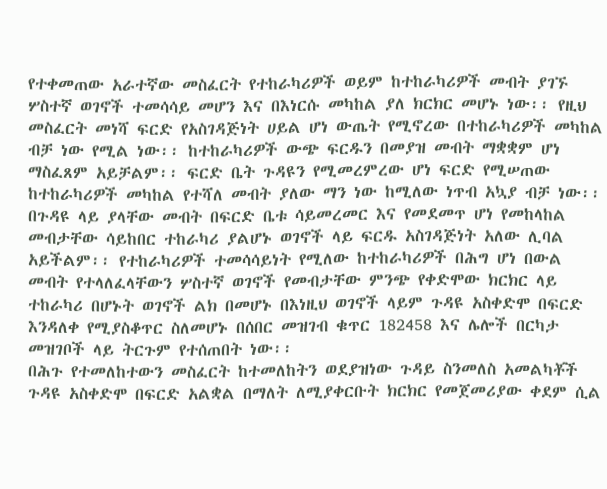የተቀመጠው አራተኛው መስፈርት የተከራካሪዎች ወይም ከተከራካሪዎች መብት ያገኙ ሦስተኛ ወገኖች ተመሳሳይ መሆን እና በእነርሱ መካከል ያለ ክርክር መሆኑ ነው፡፡ የዚህ መስፈርት መነሻ ፍርድ የአስገዳጅነት ሀይል ሆነ ውጤት የሚኖረው በተከራካሪዎች መካከል ብቻ ነው የሚል ነው፡፡ ከተከራካሪዎች ውጭ ፍርዱን በመያዝ መብት ማቋቋም ሆነ ማስፈጸም አይቻልም፡፡ ፍርድ ቤት ጉዳዩን የሚመረምረው ሆነ ፍርድ የሚሠጠው ከተከራካሪዎች መካከል የተሻለ መብት ያለው ማን ነው ከሚለው ነጥብ አኳያ ብቻ ነው፡፡ በጉዳዩ ላይ ያላቸው መብት በፍርድ ቤቱ ሳይመረመር እና የመደመጥ ሆነ የመከላከል መብታቸው ሳይከበር ተከራካሪ ያልሆኑ ወገኖች ላይ ፍርዱ አስገዳጅነት አለው ሊባል አይችልም፡፡ የተከራካሪዎች ተመሳሳይነት የሚለው ከተከራካሪዎች በሕግ ሆነ በውል መብት የተላለፈላቸውን ሦስተኛ ወገኖች የመብታቸው ምንጭ የቀድሞው ክርክር ላይ ተከራካሪ በሆኑት ወገኖች ልክ በመሆኑ በእነዚህ ወገኖች ላይም ጉዳዩ አስቀድሞ በፍርድ እንዳለቀ የሚያስቆጥር ስለመሆኑ በሰበር መዝገብ ቁጥር 182458 እና ሌሎች በርካታ መዝገቦች ላይ ትርጉም የተሰጠበት ነው፡፡
በሕጉ የተመለከተውን መስፈርት ከተመለከትን ወደያዝነው ጉዳይ ስንመለስ አመልካቾች ጉዳዩ አስቀድሞ በፍርድ አልቋል በማለት ለሚያቀርቡት ክርክር የመጀመሪያው ቀደም ሲል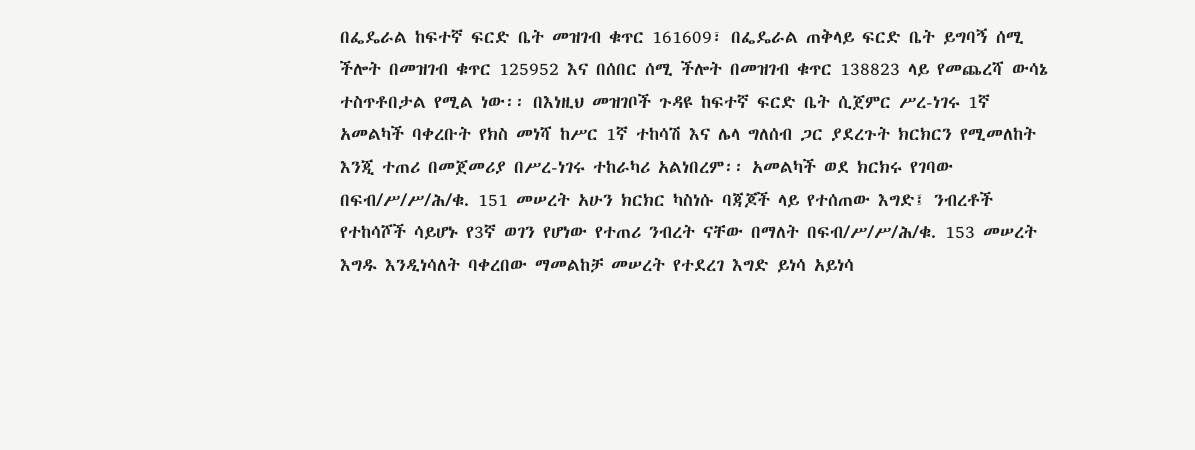በፌዴራል ከፍተኛ ፍርድ ቤት መዝገብ ቁጥር 161609፣ በፌዴራል ጠቅላይ ፍርድ ቤት ይግባኝ ሰሚ ችሎት በመዝገብ ቁጥር 125952 እና በሰበር ሰሚ ችሎት በመዝገብ ቁጥር 138823 ላይ የመጨረሻ ውሳኔ ተስጥቶበታል የሚል ነው፡፡ በእነዚህ መዝገቦች ጉዳዩ ከፍተኛ ፍርድ ቤት ሲጀምር ሥረ-ነገሩ 1ኛ አመልካች ባቀረቡት የክስ መነሻ ከሥር 1ኛ ተከሳሽ እና ሌላ ግለሰብ ጋር ያደረጉት ክርክርን የሚመለከት እንጂ ተጠሪ በመጀመሪያ በሥረ-ነገሩ ተከራካሪ አልነበረም፡፡ አመልካች ወደ ክርክሩ የገባው በፍብ/ሥ/ሥ/ሕ/ቁ. 151 መሠረት አሁን ክርክር ካስነሱ ባጃጆች ላይ የተሰጠው እግድ፤ ንብረቶች የተከሳሾች ሳይሆኑ የ3ኛ ወገን የሆነው የተጠሪ ንብረት ናቸው በማለት በፍብ/ሥ/ሥ/ሕ/ቁ. 153 መሠረት እግዱ እንዲነሳለት ባቀረበው ማመልከቻ መሠረት የተደረገ እግድ ይነሳ አይነሳ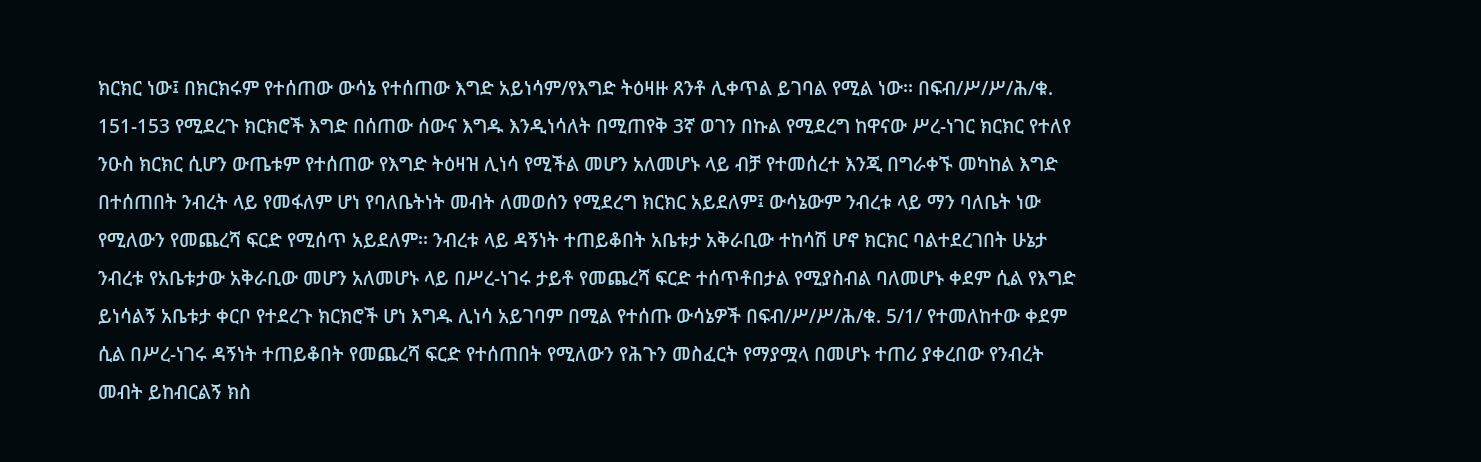ክርክር ነው፤ በክርክሩም የተሰጠው ውሳኔ የተሰጠው እግድ አይነሳም/የእግድ ትዕዛዙ ጸንቶ ሊቀጥል ይገባል የሚል ነው፡፡ በፍብ/ሥ/ሥ/ሕ/ቁ. 151-153 የሚደረጉ ክርክሮች እግድ በሰጠው ሰውና እግዱ እንዲነሳለት በሚጠየቅ 3ኛ ወገን በኩል የሚደረግ ከዋናው ሥረ-ነገር ክርክር የተለየ ንዑስ ክርክር ሲሆን ውጤቱም የተሰጠው የእግድ ትዕዛዝ ሊነሳ የሚችል መሆን አለመሆኑ ላይ ብቻ የተመሰረተ እንጂ በግራቀኙ መካከል እግድ በተሰጠበት ንብረት ላይ የመፋለም ሆነ የባለቤትነት መብት ለመወሰን የሚደረግ ክርክር አይደለም፤ ውሳኔውም ንብረቱ ላይ ማን ባለቤት ነው የሚለውን የመጨረሻ ፍርድ የሚሰጥ አይደለም፡፡ ንብረቱ ላይ ዳኝነት ተጠይቆበት አቤቱታ አቅራቢው ተከሳሽ ሆኖ ክርክር ባልተደረገበት ሁኔታ ንብረቱ የአቤቱታው አቅራቢው መሆን አለመሆኑ ላይ በሥረ-ነገሩ ታይቶ የመጨረሻ ፍርድ ተሰጥቶበታል የሚያስብል ባለመሆኑ ቀደም ሲል የእግድ ይነሳልኝ አቤቱታ ቀርቦ የተደረጉ ክርክሮች ሆነ እግዱ ሊነሳ አይገባም በሚል የተሰጡ ውሳኔዎች በፍብ/ሥ/ሥ/ሕ/ቁ. 5/1/ የተመለከተው ቀደም ሲል በሥረ-ነገሩ ዳኝነት ተጠይቆበት የመጨረሻ ፍርድ የተሰጠበት የሚለውን የሕጉን መስፈርት የማያሟላ በመሆኑ ተጠሪ ያቀረበው የንብረት መብት ይከብርልኝ ክስ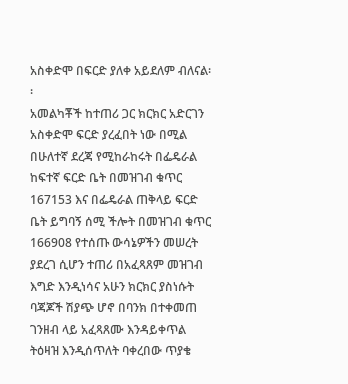አስቀድሞ በፍርድ ያለቀ አይደለም ብለናል፡፡
አመልካቾች ከተጠሪ ጋር ክርክር አድርገን አስቀድሞ ፍርድ ያረፈበት ነው በሚል በሁለተኛ ደረጃ የሚከራከሩት በፌዴራል ከፍተኛ ፍርድ ቤት በመዝገብ ቁጥር 167153 እና በፌዴራል ጠቅላይ ፍርድ ቤት ይግባኝ ሰሚ ችሎት በመዝገብ ቁጥር 166908 የተሰጡ ውሳኔዎችን መሠረት ያደረገ ሲሆን ተጠሪ በአፈጻጸም መዝገብ እግድ እንዲነሳና አሁን ክርክር ያስነሱት ባጃጆች ሽያጭ ሆኖ በባንክ በተቀመጠ ገንዘብ ላይ አፈጻጸሙ እንዳይቀጥል ትዕዛዝ እንዲሰጥለት ባቀረበው ጥያቄ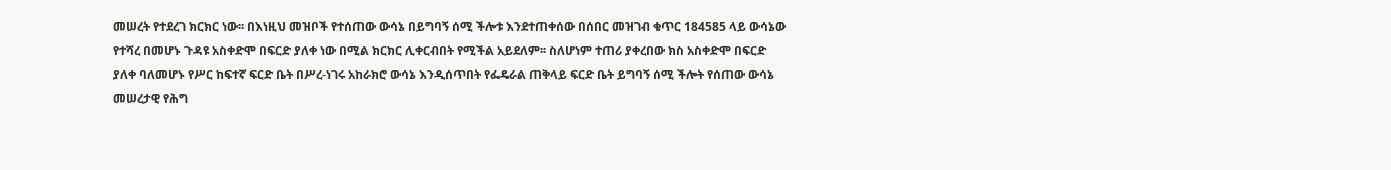መሠረት የተደረገ ክርክር ነው፡፡ በእነዚህ መዝቦች የተሰጠው ውሳኔ በይግባኝ ሰሚ ችሎቱ እንደተጠቀሰው በሰበር መዝገብ ቁጥር 184585 ላይ ውሳኔው የተሻረ በመሆኑ ጉዳዩ አስቀድሞ በፍርድ ያለቀ ነው በሚል ክርክር ሊቀርብበት የሚችል አይደለም፡፡ ስለሆነም ተጠሪ ያቀረበው ክስ አስቀድሞ በፍርድ ያለቀ ባለመሆኑ የሥር ከፍተኛ ፍርድ ቤት በሥረ-ነገሩ አከራክሮ ውሳኔ እንዲሰጥበት የፌዴራል ጠቅላይ ፍርድ ቤት ይግባኝ ሰሚ ችሎት የሰጠው ውሳኔ መሠረታዊ የሕግ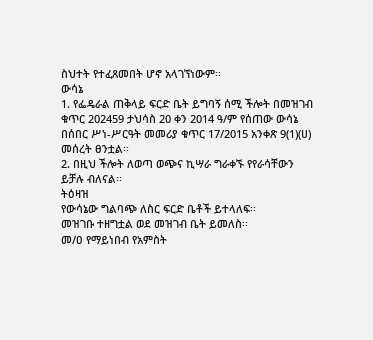ስህተት የተፈጸመበት ሆኖ አላገኘነውም፡፡
ውሳኔ
1. የፌዴራል ጠቅላይ ፍርድ ቤት ይግባኝ ሰሚ ችሎት በመዝገብ ቁጥር 202459 ታህሳስ 20 ቀን 2014 ዓ/ም የሰጠው ውሳኔ በሰበር ሥነ-ሥርዓት መመሪያ ቁጥር 17/2015 አንቀጽ 9(1)(ሀ) መሰረት ፀንቷል፡፡
2. በዚህ ችሎት ለወጣ ወጭና ኪሣራ ግራቀኙ የየራሳቸውን ይቻሉ ብለናል፡፡
ትዕዛዝ
የውሳኔው ግልባጭ ለስር ፍርድ ቤቶች ይተላለፍ፡፡
መዝገቡ ተዘግቷል ወደ መዝገብ ቤት ይመለስ፡፡
መ/ዐ የማይነበብ የአምስት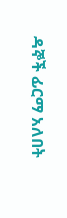ዳኞች ፊርማ አለበት